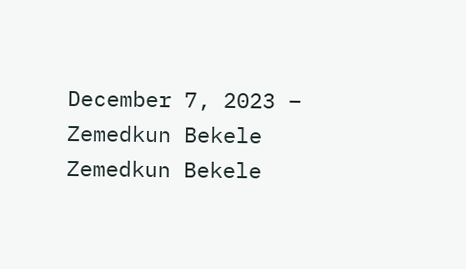December 7, 2023 – Zemedkun Bekele
Zemedkun Bekele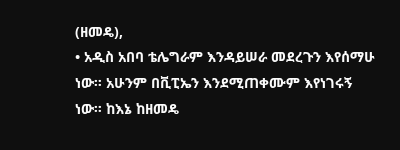(ዘመዴ),
• አዲስ አበባ ቴሌግራም እንዳይሠራ መደረጉን እየሰማሁ ነው። አሁንም በቪፒኤን እንደሚጠቀሙም እየነገሩኝ ነው። ከእኔ ከዘመዴ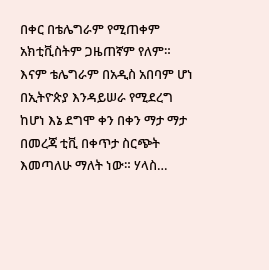በቀር በቴሌግራም የሚጠቀም አክቲቪስትም ጋዜጠኛም የለም። እናም ቴሌግራም በአዲስ አበባም ሆነ በኢትዮጵያ እንዳይሠራ የሚደረግ ከሆነ እኔ ደግሞ ቀን በቀን ማታ ማታ በመረጃ ቲቪ በቀጥታ ስርጭት እመጣለሁ ማለት ነው። ሃላስ…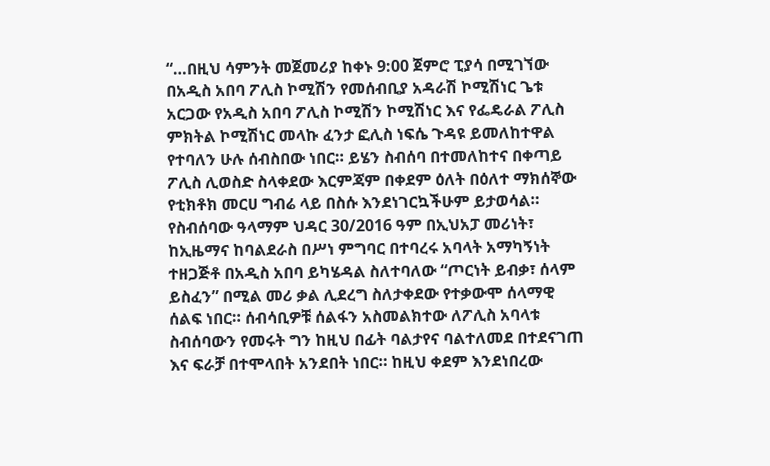“…በዚህ ሳምንት መጀመሪያ ከቀኑ 9:00 ጀምሮ ፒያሳ በሚገኘው በአዲስ አበባ ፖሊስ ኮሚሽን የመሰብቢያ አዳራሽ ኮሚሽነር ጌቱ አርጋው የአዲስ አበባ ፖሊስ ኮሚሽን ኮሚሽነር እና የፌዴራል ፖሊስ ምክትል ኮሚሽነር መላኩ ፈንታ ፎሊስ ነፍሴ ጉዳዩ ይመለከተዋል የተባለን ሁሉ ሰብስበው ነበር። ይሄን ስብሰባ በተመለከተና በቀጣይ ፖሊስ ሊወስድ ስላቀደው እርምጃም በቀደም ዕለት በዕለተ ማክሰኞው የቲክቶክ መርሀ ግብሬ ላይ በስሱ እንደነገርኳችሁም ይታወሳል። የስብሰባው ዓላማም ህዳር 30/2016 ዓም በኢህአፓ መሪነት፣ ከኢዜማና ከባልደራስ በሥነ ምግባር በተባረሩ አባላት አማካኝነት ተዘጋጅቶ በአዲስ አበባ ይካሄዳል ስለተባለው “ጦርነት ይብቃ፣ ሰላም ይስፈን” በሚል መሪ ቃል ሊደረግ ስለታቀደው የተቃውሞ ሰላማዊ ሰልፍ ነበር። ሰብሳቢዎቹ ሰልፋን አስመልክተው ለፖሊስ አባላቱ ስብሰባውን የመሩት ግን ከዚህ በፊት ባልታየና ባልተለመደ በተደናገጠ እና ፍራቻ በተሞላበት አንደበት ነበር። ከዚህ ቀደም እንደነበረው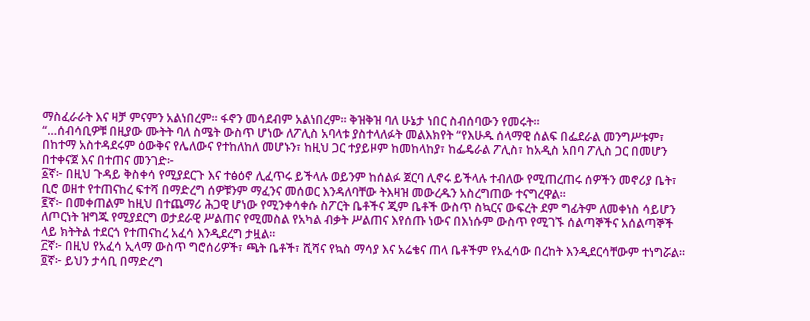ማስፈራራት እና ዛቻ ምናምን አልነበረም። ፋኖን መሳደብም አልነበረም። ቅዝቅዝ ባለ ሁኔታ ነበር ስብሰባውን የመሩት።
“…ሰብሳቢዎቹ በዚያው ሙትት ባለ ስሜት ውስጥ ሆነው ለፖሊስ አባላቱ ያስተላለፉት መልእክየት “የእሁዱ ሰላማዊ ሰልፍ በፌደራል መንግሥቱም፣ በከተማ አስተዳደሩም ዕውቅና የሌለውና የተከለከለ መሆኑን፣ ከዚህ ጋር ተያይዞም ከመከላከያ፣ ከፌዴራል ፖሊስ፣ ከአዲስ አበባ ፖሊስ ጋር በመሆን በተቀናጀ እና በተጠና መንገድ፦
፩ኛ፦ በዚህ ጉዳይ ቅስቀሳ የሚያደርጉ እና ተፅዕኖ ሊፈጥሩ ይችላሉ ወይንም ከሰልፉ ጀርባ ሊኖሩ ይችላሉ ተብለው የሚጠረጠሩ ሰዎችን መኖሪያ ቤት፣ ቢሮ ወዘተ የተጠናከረ ፍተሻ በማድረግ ሰዎቹንም ማፈንና መሰወር እንዳለባቸው ትእዛዝ መውረዱን አስረግጠው ተናግረዋል።
፪ኛ፦ በመቀጠልም ከዚህ በተጨማሪ ሕጋዊ ሆነው የሚንቀሳቀሱ ስፖርት ቤቶችና ጂም ቤቶች ውስጥ ስኳርና ውፍረት ደም ግፊትም ለመቀነስ ሳይሆን ለጦርነት ዝግጁ የሚያደርግ ወታደራዊ ሥልጠና የሚመስል የአካል ብቃት ሥልጠና እየሰጡ ነውና በእነሱም ውስጥ የሚገኙ ሰልጣኞችና አሰልጣኞች ላይ ክትትል ተደርጎ የተጠናከረ አፈሳ እንዲደረግ ታዟል።
፫ኛ፦ በዚህ የአፈሳ ኢላማ ውስጥ ግሮሰሪዎች፣ ጫት ቤቶች፣ ሺሻና የኳስ ማሳያ እና አሬቄና ጠላ ቤቶችም የአፈሳው በረከት እንዲደርሳቸውም ተነግሯል።
፬ኛ፦ ይህን ታሳቢ በማድረግ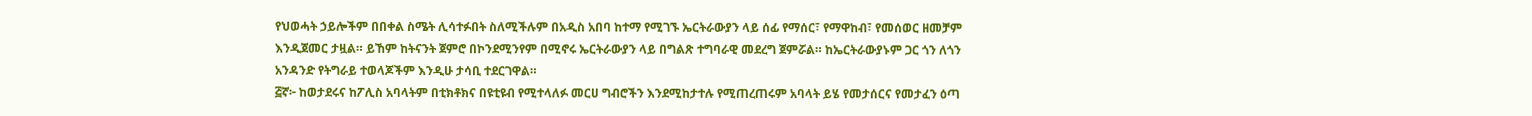የህወሓት ኃይሎችም በበቀል ስሜት ሊሳተፉበት ስለሚችሉም በአዲስ አበባ ከተማ የሚገኙ ኤርትራውያን ላይ ሰፊ የማሰር፣ የማዋከብ፣ የመሰወር ዘመቻም እንዲጀመር ታዟል። ይኸም ከትናንት ጀምሮ በኮንደሚንየም በሚኖሩ ኤርትራውያን ላይ በግልጽ ተግባራዊ መደረግ ጀምሯል። ከኤርትራውያኑም ጋር ጎን ለጎን አንዳንድ የትግራይ ተወላጆችም እንዲሁ ታሳቢ ተደርገዋል።
፭ኛ፦ ከወታደሩና ከፖሊስ አባላትም በቲክቶክና በዩቲዩብ የሚተላለፉ መርሀ ግብሮችን እንደሚከታተሉ የሚጠረጠሩም አባላት ይሄ የመታሰርና የመታፈን ዕጣ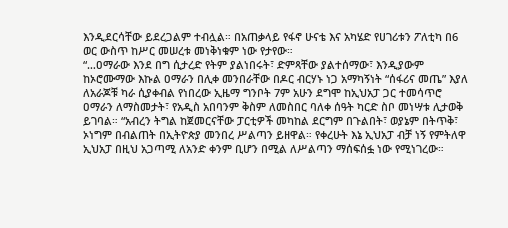እንዲደርሳቸው ይደረጋልም ተብሏል። በአጠቃላይ የፋኖ ሁናቴ እና አካሄድ የሀገሪቱን ፖለቲካ በ6 ወር ውስጥ ከሥር መሠረቱ መነቅነቁም ነው የታየው።
“…ዐማራው እንደ በግ ሲታረድ የትም ያልነበሩት፣ ድምጻቸው ያልተሰማው፣ እንዲያውም ከኦሮሙማው እኩል ዐማራን በሊቀ መንበራቸው በዶር ብርሃኑ ነጋ አማካኝነት “ሰፋሪና መጤ” እያለ ለአራጆቹ ካራ ሲያቀብል የነበረው ኢዜማ ግንቦት 7ም አሁን ደግሞ ከኢህአፓ ጋር ተመሳጥሮ ዐማራን ለማስመታት፣ የአዲስ አበባንም ቅስም ለመስበር ባለቀ ሰዓት ካርድ ስቦ መነሣቱ ሊታወቅ ይገባል። “አብረን ትግል ከጀመርናቸው ፓርቲዎች መካከል ደርግም በጉልበት፣ ወያኔም በትጥቅ፣ ኦነግም በብልጠት በኢትዮጵያ መንበረ ሥልጣን ይዘዋል። የቀረሁት እኔ ኢህአፓ ብቻ ነኝ የምትለዋ ኢህአፓ በዚህ አጋጣሚ ለአንድ ቀንም ቢሆን በሚል ለሥልጣን ማሰፍሰፏ ነው የሚነገረው።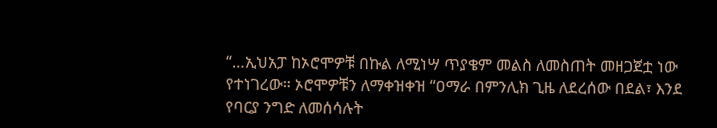“…ኢህአፓ ከኦሮሞዎቹ በኩል ለሚነሣ ጥያቄም መልስ ለመስጠት መዘጋጀቷ ነው የተነገረው። ኦሮሞዎቹን ለማቀዝቀዝ “ዐማራ በምንሊክ ጊዜ ለደረሰው በደል፣ እንደ የባርያ ንግድ ለመሰሳሉት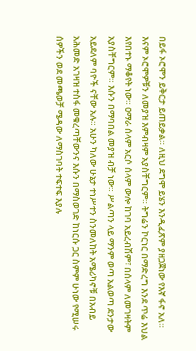በይፋ ኦሮሞን ይቅርታ ይጠይቃል። ለዚህ ደግሞ ይሄን እንዲፈጽም ያዘጋጀነው የእኛ ፋኖ አለ። እናም ኦሮሞዎቹን ለመያዝ እምብዛም አያስቸግርም። ትግሬን ኮርነር በማድረግ እንደ ጥሬ እህል እየበተኑ ማቆየት ነው። ዐማራ ሰላም አርሶ ሰላም ውሎ ከገባ አይረብሽም፣ በሰላም ለመገዛትም አያስቸግርም። እሱን በማባበል መያዝ ብቻ ነው። ሥልጣን ላይ ማንም ወጣ አልወጣ ደንታው አይደለም ባዮች ናቸው አሉ። አሁን ካለው ሁኔታ ተነሥተን ስንመለከት አሜሪካኖቹ በአብይ አሕመድ አገዛዝ ተስፋ መቁረጣቸውንና እሱን በማስወገድ ከነርሱ ጋር ስምም ሁነው የሚሠሩ ሰዎችን ወደ መጫወቻ ሜዳው ለማስገባት ተፍተፍ እያሉ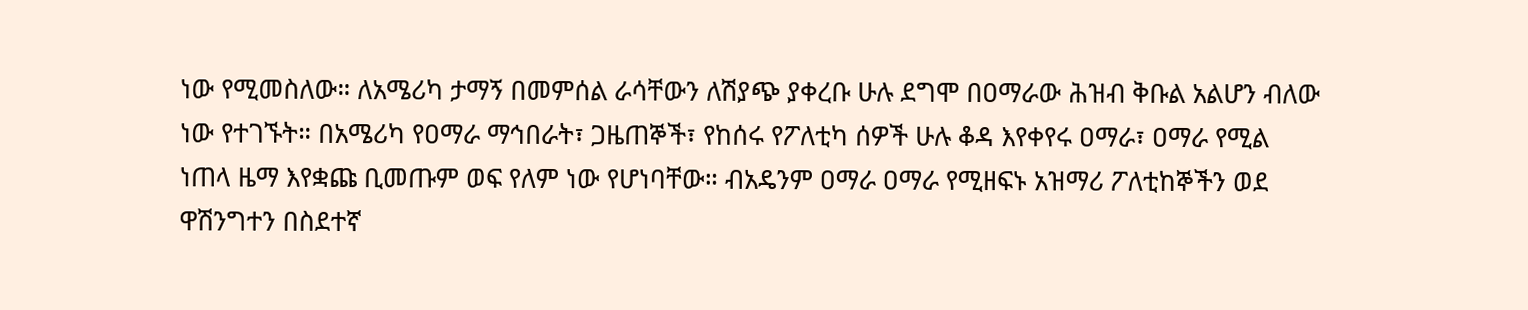ነው የሚመስለው። ለአሜሪካ ታማኝ በመምሰል ራሳቸውን ለሽያጭ ያቀረቡ ሁሉ ደግሞ በዐማራው ሕዝብ ቅቡል አልሆን ብለው ነው የተገኙት። በአሜሪካ የዐማራ ማኅበራት፣ ጋዜጠኞች፣ የከሰሩ የፖለቲካ ሰዎች ሁሉ ቆዳ እየቀየሩ ዐማራ፣ ዐማራ የሚል ነጠላ ዜማ እየቋጩ ቢመጡም ወፍ የለም ነው የሆነባቸው። ብአዴንም ዐማራ ዐማራ የሚዘፍኑ አዝማሪ ፖለቲከኞችን ወደ ዋሽንግተን በስደተኛ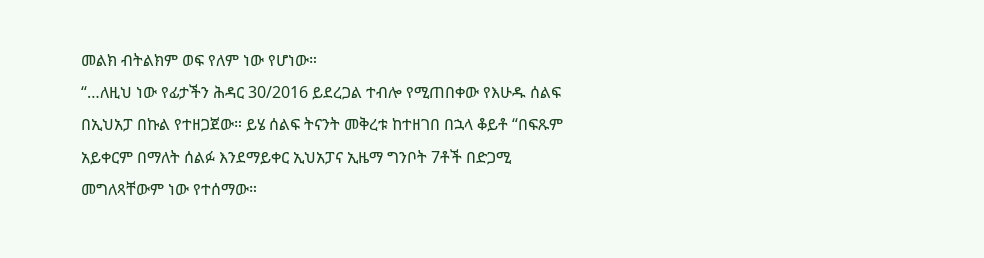መልክ ብትልክም ወፍ የለም ነው የሆነው።
“…ለዚህ ነው የፊታችን ሕዳር 30/2016 ይደረጋል ተብሎ የሚጠበቀው የእሁዱ ሰልፍ በኢህአፓ በኩል የተዘጋጀው። ይሄ ሰልፍ ትናንት መቅረቱ ከተዘገበ በኋላ ቆይቶ “በፍጹም አይቀርም በማለት ሰልፉ እንደማይቀር ኢህአፓና ኢዜማ ግንቦት 7ቶች በድጋሚ መግለጻቸውም ነው የተሰማው።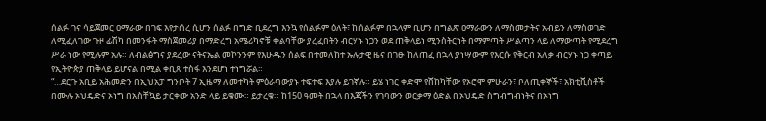ሰልፉ ገና ሳይጀመር ዐማራው በገፍ እየታሰረ ሲሆን ሰልፉ በግድ ቢደረግ እንኳ የሰልፉም ዕለት፣ ከሰልፉም በኋላም ቢሆን በግልጽ ዐማራውን ለማስመታትና አብይን ለማስወገድ ለሚፈለገው ጉዞ ፊሽካ በመንፋት ማስጀመሪያ በማድረግ አሜሪካኖቹ ቀልባቸው ያረፈበትን ብርሃኑ ነጋን ወደ ጠቅላይነ ሚንስትርነት በማምጣት ሥልጣን ላይ ለማውጣት የሚደረግ ሥራ ነው የሚሉም አሉ። ለብልፅግና ያደረው ናትናኤል መኮንንም የእሁዱን ሰልፍ በተመለከተ ኡሉታዊ ዜና በገፁ ከለጠፈ በኋላ ያነሣውም የእርሱ የቅርብ አለቃ ብርሃኑ ነጋ ቀጣይ የኢትዮጵያ ጠቅላይ ይሆናል በሚል ቀቢጸ ተስፋ እንደሆነ ተነግሯል።
“…ደርጉ አቢይ አሕመድን በኢህአፓ ግንቦት 7 ኢዜማ ለመተካት ምዕራባውያኑ ተፍተፍ እያሉ ይገኛሉ። ይሄ ነገር ቀድሞ የሸከካቸው የኦሮሞ ምሁራን፣ ቦለጢቀኞች፣ አክቲቪስቶች በሙሉ ኦህዴድና ኦነግ በአስቸኳይ ታርቀው አንድ ላይ ይቁሙ። ይታረቁ። ከ150 ዓመት በኋላ በእጃችን የገባውን ወርቃማ ዕድል በኦህዴድ ስግብግብነትና በኦነግ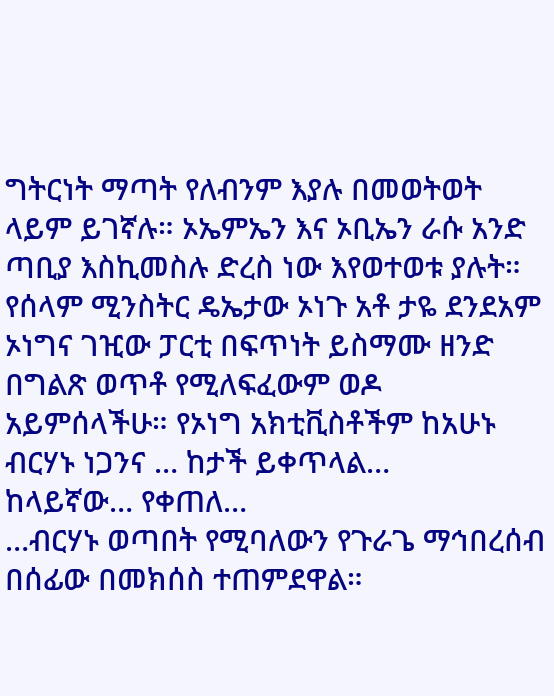ግትርነት ማጣት የለብንም እያሉ በመወትወት ላይም ይገኛሉ። ኦኤምኤን እና ኦቢኤን ራሱ አንድ ጣቢያ እስኪመስሉ ድረስ ነው እየወተወቱ ያሉት። የሰላም ሚንስትር ዴኤታው ኦነጉ አቶ ታዬ ደንደአም ኦነግና ገዢው ፓርቲ በፍጥነት ይስማሙ ዘንድ በግልጽ ወጥቶ የሚለፍፈውም ወዶ አይምሰላችሁ። የኦነግ አክቲቪስቶችም ከአሁኑ ብርሃኑ ነጋንና … ከታች ይቀጥላል…
ከላይኛው… የቀጠለ…
…ብርሃኑ ወጣበት የሚባለውን የጉራጌ ማኅበረሰብ በሰፊው በመክሰስ ተጠምደዋል።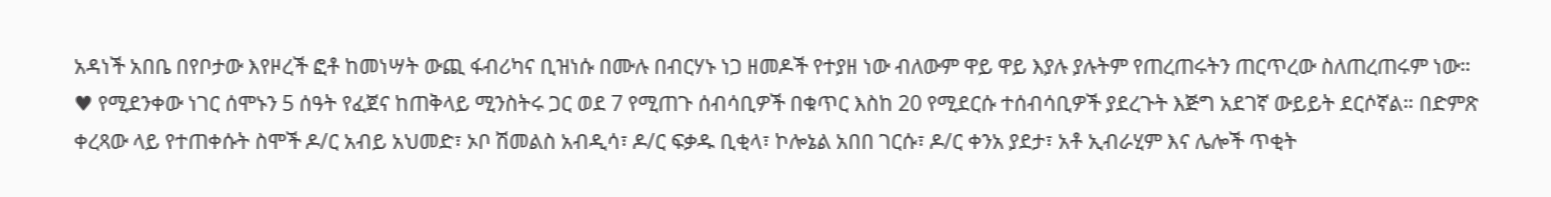አዳነች አበቤ በየቦታው እየዞረች ፎቶ ከመነሣት ውጪ ፋብሪካና ቢዝነሱ በሙሉ በብርሃኑ ነጋ ዘመዶች የተያዘ ነው ብለውም ዋይ ዋይ እያሉ ያሉትም የጠረጠሩትን ጠርጥረው ስለጠረጠሩም ነው።
♥ የሚደንቀው ነገር ሰሞኑን 5 ሰዓት የፈጀና ከጠቅላይ ሚንስትሩ ጋር ወደ 7 የሚጠጉ ሰብሳቢዎች በቁጥር እስከ 20 የሚደርሱ ተሰብሳቢዎች ያደረጉት እጅግ አደገኛ ውይይት ደርሶኛል። በድምጽ ቀረጻው ላይ የተጠቀሱት ስሞች ዶ/ር አብይ አህመድ፣ ኦቦ ሽመልስ አብዲሳ፣ ዶ/ር ፍቃዱ ቢቂላ፣ ኮሎኔል አበበ ገርሱ፣ ዶ/ር ቀንአ ያደታ፣ አቶ ኢብራሂም እና ሌሎች ጥቂት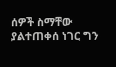ሰዎች ስማቸው ያልተጠቀሰ ነገር ግን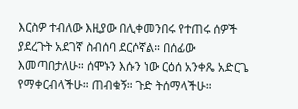እርስዎ ተብለው እዚያው በሊቀመንበሩ የተጠሩ ሰዎች ያደረጉት አደገኛ ስብሰባ ደርሶኛል። በሰፊው እመጣበታለሁ። ሰሞኑን እሱን ነው ርዕሰ አንቀጼ አድርጌ የማቀርብላችሁ። ጠብቁኝ። ጉድ ትሰማላችሁ።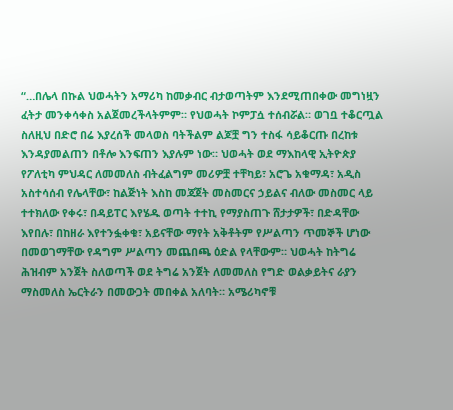“…በሌላ በኩል ህወሓትን አማሪካ ከመቃብር ብታወጣትም እንደሚጠበቀው መግነዟን ፈትታ መንቀሳቀስ አልጀመረችላትምም። የህወሓት ኮምፓሷ ተሰብሯል። ወገቧ ተቆርጧል ስለዚህ በድሮ በሬ እያረሰች መላወስ ባትችልም ልጆቿ ግን ተስፋ ሳይቆርጡ በረከቱ እንዳያመልጠን በቶሎ እንፍጠን እያሉም ነው። ህወሓት ወደ ማእከላዊ ኢትዮጵያ የፖለቲካ ምህዳር ለመመለስ ብትፈልግም መሪዎቿ ተቸካይ፣ አሮጌ አቁማዳ፣ አዲስ አስተሳሰብ የሌላቸው፣ ከልጅነት እስከ መጃጀት መስመርና ኃይልና ብለው መስመር ላይ ተተክለው የቀሩ፣ በዳይፐር እየሄዱ ወጣት ተተኪ የማያስጠጉ ሸታታዎች፣ በድዳቸው እየበሉ፣ በከዘራ እየተንፏቀቁ፣ አይናቸው ማየት አቅቶትም የሥልጣን ጥመኞች ሆነው በመወገማቸው የዳግም ሥልጣን መጨበጫ ዕድል የላቸውም። ህወሓት ከትግሬ ሕዝብም አንጀት ስለወጣች ወደ ትግሬ አንጀት ለመመለስ የግድ ወልቃይትና ራያን ማስመለስ ኤርትራን በመውጋት መበቀል አለባት። አሜሪካኖቹ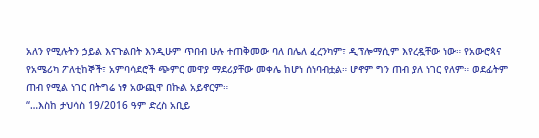አለን የሚሉትን ኃይል እናጉልበት እንዲሁም ጥበብ ሁሉ ተጠቅመው ባለ በሌለ ፈረንካም፣ ዲፕሎማሲም እየረዷቸው ነው። የአውሮጳና የአሜሪካ ፖለቲከኞች፣ አምባሳደሮች ጭምር መዋያ ማደሪያቸው መቀሌ ከሆነ ሰነባብቷል። ሆኖም ግን ጠብ ያለ ነገር የለም። ወደፊትም ጠብ የሚል ነገር በትግሬ ነፃ አውጪዋ በኩል አይኖርም።
“…እስከ ታህሳስ 19/2016 ዓም ድረስ አቢይ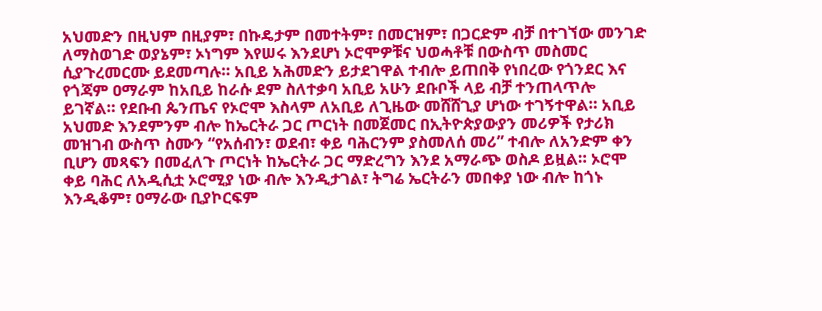አህመድን በዚህም በዚያም፣ በኩዴታም በመተትም፣ በመርዝም፣ በጋርድም ብቻ በተገኘው መንገድ ለማስወገድ ወያኔም፣ ኦነግም እየሠሩ እንደሆነ ኦሮሞዎቹና ህወሓቶቹ በውስጥ መስመር ሲያጉረመርሙ ይደመጣሉ። አቢይ አሕመድን ይታደገዋል ተብሎ ይጠበቅ የነበረው የጎንደር እና የጎጃም ዐማራም ከአቢይ ከራሱ ደም ስለተቃባ አቢይ አሁን ደቡቦች ላይ ብቻ ተንጠላጥሎ ይገኛል። የደቡብ ጴንጤና የኦሮሞ እስላም ለአቢይ ለጊዜው መሸሸጊያ ሆነው ተገኝተዋል። አቢይ አህመድ እንደምንም ብሎ ከኤርትራ ጋር ጦርነት በመጀመር በኢትዮጵያውያን መሪዎች የታሪክ መዝገብ ውስጥ ስሙን “የአሰብን፣ ወደብ፣ ቀይ ባሕርንም ያስመለሰ መሪ” ተብሎ ለአንድም ቀን ቢሆን መጻፍን በመፈለጉ ጦርነት ከኤርትራ ጋር ማድረግን እንደ አማራጭ ወስዶ ይዟል። ኦሮሞ ቀይ ባሕር ለአዲሲቷ ኦሮሚያ ነው ብሎ እንዲታገል፣ ትግሬ ኤርትራን መበቀያ ነው ብሎ ከጎኑ እንዲቆም፣ ዐማራው ቢያኮርፍም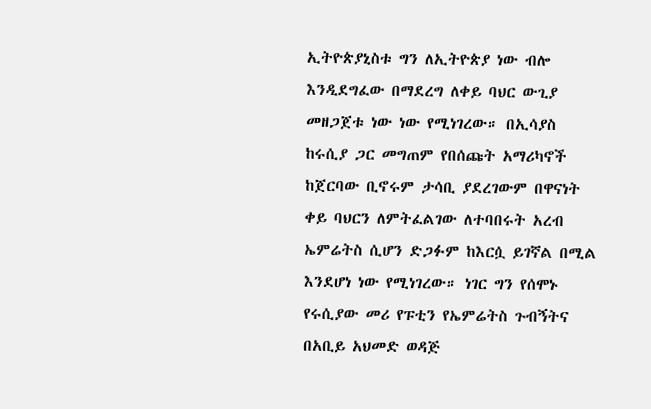ኢትዮጵያኒስቱ ግን ለኢትዮጵያ ነው ብሎ እንዲደግፈው በማደረግ ለቀይ ባህር ውጊያ መዘጋጀቱ ነው ነው የሚነገረው። በኢሳያስ ከሩሲያ ጋር መግጠም የበሰጩት አማሪካኖች ከጀርባው ቢኖሩም ታሳቢ ያደረገውም በዋናነት ቀይ ባህርን ለምትፈልገው ለተባበሩት አረብ ኤምሬትስ ሲሆን ድጋፉም ከእርሷ ይገኛል በሚል እንደሆነ ነው የሚነገረው። ነገር ግን የሰሞኑ የሩሲያው መሪ የፑቲን የኤምሬትስ ጉብኝትና በአቢይ አህመድ ወዳጅ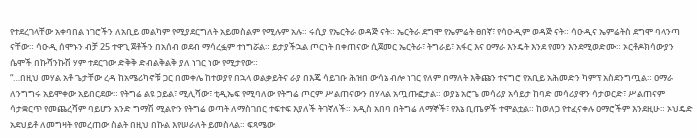የተደረገላቸው አቀባበል ነገሮችን ለአቢይ መልካም የሚያደርግለት አይመስልም የሚሉም አሉ። ሩሲያ የኤርትራ ወዳጅ ናት። ኤርትራ ደግሞ የኤምሬት ፀበኛ፣ የሳዑዲም ወዳጅ ናት። ሳዑዲና ኤምሬትስ ደግሞ ባላንጣ ናቸው። ሳዑዲ ሰሞኑን ብቻ 25 ተዋጊ ጀቶችን በአሰብ ወደብ ማሳረፏም ተነግሯል። ይታያችኋል ጦርነት በቀጠናው ሲጀመር ኤርትራ፣ ትግራይ፣ አፋር እና ዐማራ እንዴት እንደ የመን እንደሚወድሙ። ኦርቶዶክሳውያን ሴሞች በኩሻንኩሽ ሃም ተደርገው ድቅቅ ድብልቅልቅ ያለ ነገር ነው የሚታየው።
“…በዚህ መሃል አቶ ጌታቸው ረዳ ከአሜሪካኖቹ ጋር በመቀሌ ከተወያየ በኋላ ወልቃይትና ራያ በእጄ ሳይገቡ ሕዝበ ውሳኔ ብሎ ነገር የለም በማለት እቅጩን ተናግሮ የአቢይ አሕመድን ካምፕ አስደንግጧል። ዐማራ ለንግግሩ አይሞቀው አይበርደው። የትግሬ ልዩ ኃይል፣ ሚሊሻው፣ ቲዲኤፍ የሚባለው የትግሬ ጦርም ሥልጠናውን በሃላል አጧጡፎታል። ወያኔ አሮጌ መሳሪያ አሳይታ ከባድ መሳሪያዋን ሳታወርድ፣ ሥልጠናም ሳታቋርጥ የመጨረሻም ባይሆን አንድ ግማሽ ሚልዮን የትግሬ ወጣት ለማስገበር ተፍተፍ እያለች ትገኛለች። አዲስ አበባ በትግሬ ለማኞች፣ የእኔ ቢጤዎች ተሞልቷል። ከወለጋ የተፈናቀሉ ዐማሮችም እንደዚሁ። ኦህዴድ አደህይቶ ለመግዛት የመረጠው ስልት በዚህ በኩል እየሠራለት ይመስላል። ፍጻሜው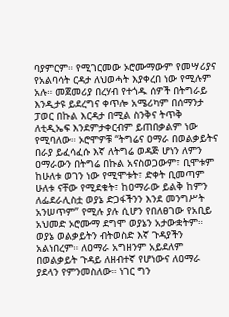ባያምርም። የሚገርመው ኦሮሙማውም የመሣሪያና የአልባሳት ርዳታ ለህወሓት እያቀረበ ነው የሚሉም አሉ። መጀመሪያ በረሃብ የተጎዱ ሰዎች በትግራይ እንዲታዩ ይደረግና ቀጥሎ አሜሪካም በሰማንታ ፓወር በኩል እርዳታ በሚል ስንቅና ትጥቅ ለቲዲኤፍ እንደምታቀርብም ይጠበቃልም ነው የሚባለው። ኦሮሞዎቹ “ትግሬና ዐማራ በወልቃይትና በራያ ይፈሳፈሱ እኛ ለትግሬ ወዳጅ ሆነን ለምን ዐማራውን በትግሬ በኩል አናስወጋውም፣ ቢሞቱም ከሁለቱ ወገን ነው የሚሞቱት፣ ድቀት ቢመጣም ሁለቱ ናቸው የሚደቁት፣ ከዐማራው ይልቅ ከምን ለፌደራሊስቷ ወያኔ ድጋፋችንን እንደ መንግሥት አንሠጥም” የሚሉ ያሉ ሲሆን የበለፀገው የአቢይ አህመድ ኦሮሙማ ደግሞ ወያኔን አታውቋትም። ወያኔ ወልቃይትን ብትወስድ እኛ ጉዳያችን አልነበረም። ለዐማራ አግዘንም አይደለም በወልቃይት ጉዳይ ለዘብተኛ የሆነውና ለዐማራ ያደላን የምንመስለው። ነገር ግን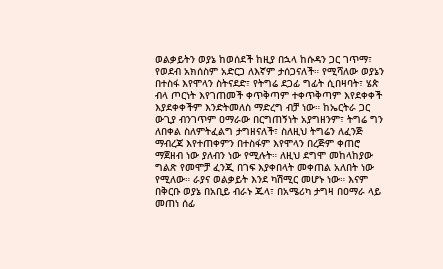ወልቃይትን ወያኔ ከወሰደች ከዚያ በኋላ ከሱዳን ጋር ገጥማ፣ የወደብ አክሰስም አድርጋ ለእኛም ታሰጋናለች። የሚሻለው ወያኔን በተስፋ እየሞላን ስትናደድ፣ የትግሬ ደጋፊ ግፊት ሲበዛባት፣ ሄጵ ብላ ጦርነት እየገጠመች ቀጥቅጣም ተቀጥቅጣም እየደቀቀች እያደቀቀችም እንድትመለስ ማድረግ ብቻ ነው። ከኤርትራ ጋር ውጊያ ብንገጥም ዐማራው በርግጠኝነት አያግዘንም፣ ትግሬ ግን ለበቀል ስለምትፈልግ ታግዘናለች፣ ስለዚህ ትግሬን ለፈንጅ ማብረጃ እየተጠቀምን በተስፋም እየሞላን በረጅም ቀጠሮ ማጀዘብ ነው ያለብን ነው የሚሉት። ለዚህ ደግሞ መከላከያው ግልጽ የመሞቻ ፈንጂ በገፍ እያቀበላት መቀጠል አለበት ነው የሚለው። ራያና ወልቃይት እንደ ካሽሚር መሆኑ ነው። እናም በቅርቡ ወያኔ በአቢይ ብራኑ ጁላ፣ በአሜሪካ ታግዛ በዐማራ ላይ መጠነ ሰፊ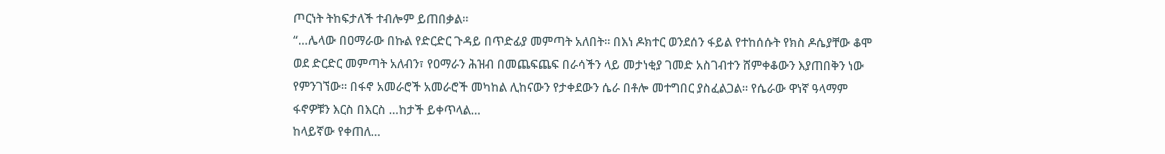ጦርነት ትከፍታለች ተብሎም ይጠበቃል።
“…ሌላው በዐማራው በኩል የድርድር ጉዳይ በጥድፊያ መምጣት አለበት። በእነ ዶክተር ወንደሰን ፋይል የተከሰሱት የክስ ዶሴያቸው ቆሞ ወደ ድርድር መምጣት አለብን፣ የዐማራን ሕዝብ በመጨፍጨፍ በራሳችን ላይ መታነቂያ ገመድ አስገብተን ሸምቀቆውን እያጠበቅን ነው የምንገኘው። በፋኖ አመራሮች አመራሮች መካከል ሊከናውን የታቀደውን ሴራ በቶሎ መተግበር ያስፈልጋል። የሴራው ዋነኛ ዓላማም ፋኖዎቹን እርስ በእርስ …ከታች ይቀጥላል…
ከላይኛው የቀጠለ…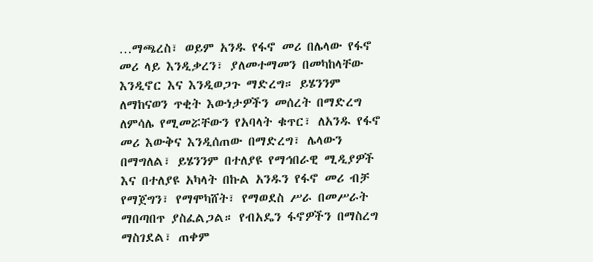…ማጫረስ፣ ወይም አንዱ የፋኖ መሪ በሌላው የፋኖ መሪ ላይ እንዲቃረን፣ ያለመተማመን በመካከላቸው እንዲኖር እና እንዲወጋጉ ማድረግ። ይሄንንም ለማከናወን ጥቂት እውነታዎችን መሰረት በማድረግ ለምሳሌ የሚመሯቸውን የአባላት ቁጥር፣ ለአንዱ የፋኖ መሪ እውቅና እንዲሰጠው በማድረግ፣ ሌላውን በማግለል፣ ይሄንንም በተለያዩ የማኅበራዊ ሚዲያዎች እና በተለያዩ አካላት በኩል አንዱን የፋኖ መሪ ብቻ የማጀግን፣ የማሞካሸት፣ የማወደስ ሥራ በመሥራት ማበጣበጥ ያስፈልጋል። የብአዴን ፋኖዎችን በማስረግ ማስገደል፣ ጠቀም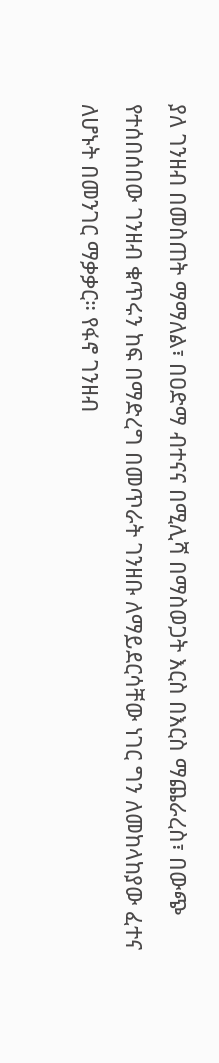ያለ ገንዘብ በመስጠት ማማለል፣ በዐድማ ብተናና በሚሊሻ በማስወጋት እርስ በእርስ ማጨራረስ፣ በውጭ የተሰበሰበው ገንዘብ ቁጥሩን ከፍ በማድረግ በመጥራት ገንዘቡ ለማይደርሳቸው ነገር ግን ለመከላከያው ፈተና ለሆኑት በመንገር ማቃቃር። የፋኖ ገንዘብ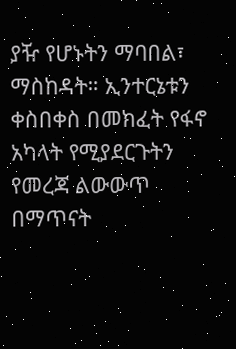ያዥ የሆኑትን ማባበል፣ ማስከዳት። ኢንተርኔቱን ቀስበቀስ በመክፈት የፋኖ አካላት የሚያደርጉትን የመረጃ ልውውጥ በማጥናት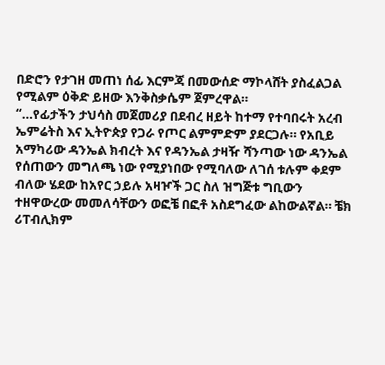በድሮን የታገዘ መጠነ ሰፊ እርምጃ በመውሰድ ማኮላሸት ያስፈልጋል የሚልም ዕቅድ ይዘው እንቅስቃሴም ጀምረዋል።
“…የፊታችን ታህሳስ መጀመሪያ በደብረ ዘይት ከተማ የተባበሩት አረብ ኤምሬትስ እና ኢትዮጵያ የጋራ የጦር ልምምድም ያደርጋሉ። የአቢይ አማካሪው ዳንኤል ክብረት እና የዳንኤል ታዛዥ ሻንጣው ነው ዳንኤል የሰጠውን መግለጫ ነው የሚያነበው የሚባለው ለገሰ ቱሉም ቀደም ብለው ሄደው ከአየር ኃይሉ አዛዦች ጋር ስለ ዝግጅቱ ግቢውን ተዘዋውረው መመለሳቸውን ወፎቼ በፎቶ አስደግፈው ልከውልኛል። ቼክ ሪፐብሊክም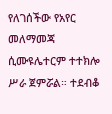የለገሰችው የአየር መለማመጃ ሲሙዩሌተርም ተተክሎ ሥራ ጀምሯል። ተደብቆ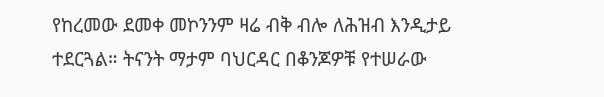የከረመው ደመቀ መኮንንም ዛሬ ብቅ ብሎ ለሕዝብ እንዲታይ ተደርጓል። ትናንት ማታም ባህርዳር በቆንጆዎቹ የተሠራው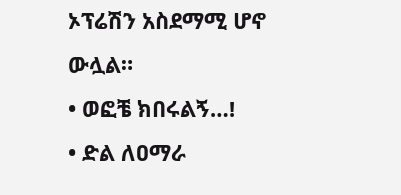ኦፕሬሽን አስደማሚ ሆኖ ውሏል።
• ወፎቼ ክበሩልኝ…!
• ድል ለዐማራ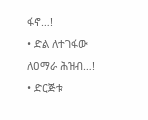ፋኖ…!
• ድል ለተገፋው ለዐማራ ሕዝብ…!
• ድርጅቱ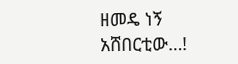ዘመዴ ነኝ አሸበርቲው…!